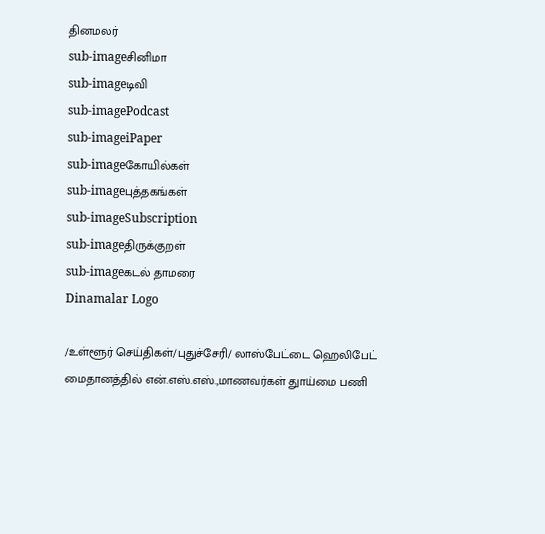தினமலர்
sub-imageசினிமா
sub-imageடிவி
sub-imagePodcast
sub-imageiPaper
sub-imageகோயில்கள்
sub-imageபுத்தகங்கள்
sub-imageSubscription
sub-imageதிருக்குறள்
sub-imageகடல் தாமரை
Dinamalar Logo

/உள்ளூர் செய்திகள்/புதுச்சேரி/ லாஸ்பேட்டை ஹெலிபேட் மைதானத்தில் என்.எஸ்.எஸ்.,மாணவர்கள் துாய்மை பணி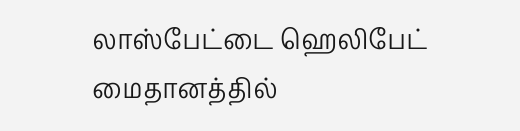லாஸ்பேட்டை ஹெலிபேட் மைதானத்தில்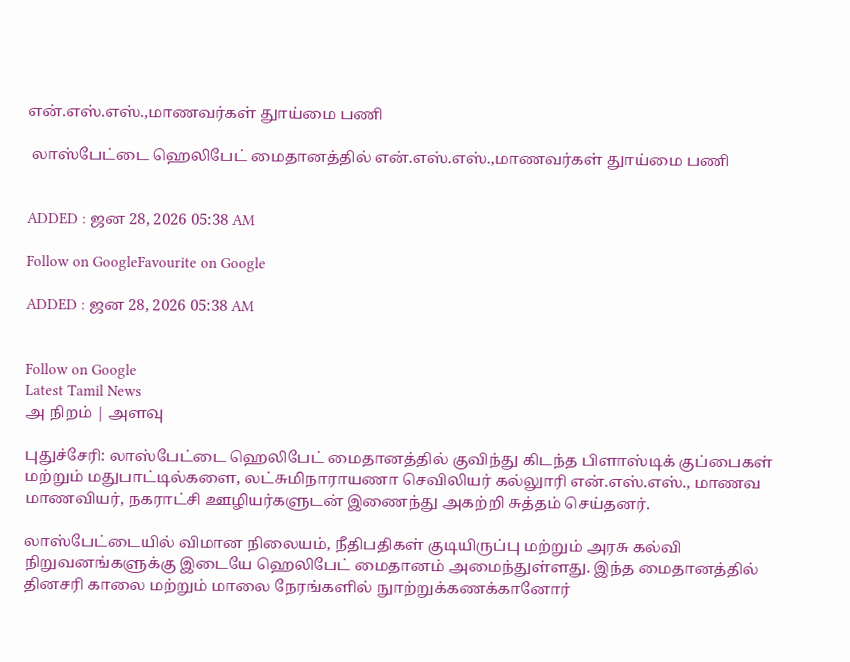என்.எஸ்.எஸ்.,மாணவர்கள் துாய்மை பணி

 லாஸ்பேட்டை ஹெலிபேட் மைதானத்தில் என்.எஸ்.எஸ்.,மாணவர்கள் துாய்மை பணி


ADDED : ஜன 28, 2026 05:38 AM

Follow on GoogleFavourite on Google

ADDED : ஜன 28, 2026 05:38 AM


Follow on Google
Latest Tamil News
அ நிறம் | அளவு

புதுச்சேரி: லாஸ்பேட்டை ஹெலிபேட் மைதானத்தில் குவிந்து கிடந்த பிளாஸ்டிக் குப்பைகள் மற்றும் மதுபாட்டில்களை, லட்சுமிநாராயணா செவிலியர் கல்லுாரி என்.எஸ்.எஸ்., மாணவ மாணவியர், நகராட்சி ஊழியர்களுடன் இணைந்து அகற்றி சுத்தம் செய்தனர்.

லாஸ்பேட்டையில் விமான நிலையம், நீதிபதிகள் குடியிருப்பு மற்றும் அரசு கல்வி நிறுவனங்களுக்கு இடையே ஹெலிபேட் மைதானம் அமைந்துள்ளது. இந்த மைதானத்தில் தினசரி காலை மற்றும் மாலை நேரங்களில் நுாற்றுக்கணக்கானோர்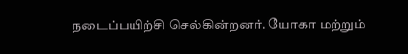நடைப்பயிற்சி செல்கின்றனர். யோகா மற்றும்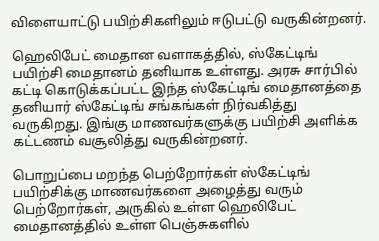விளையாட்டு பயிற்சிகளிலும் ஈடுபட்டு வருகின்றனர்.

ஹெலிபேட் மைதான வளாகத்தில், ஸ்கேட்டிங் பயிற்சி மைதானம் தனியாக உள்ளது. அரசு சார்பில் கட்டி கொடுக்கப்பட்ட இந்த ஸ்கேட்டிங் மைதானத்தை தனியார் ஸ்கேட்டிங் சங்கங்கள் நிர்வகித்து வருகிறது. இங்கு மாணவர்களுக்கு பயிற்சி அளிக்க கட்டணம் வசூலித்து வருகின்றனர்.

பொறுப்பை மறந்த பெற்றோர்கள் ஸ்கேட்டிங் பயிற்சிக்கு மாணவர்களை அழைத்து வரும் பெற்றோர்கள், அருகில் உள்ள ஹெலிபேட் மைதானத்தில் உள்ள பெஞ்சுகளில்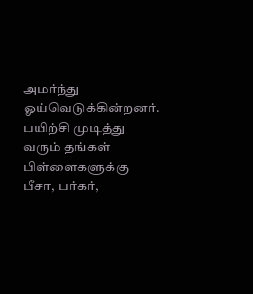அமர்ந்து ஓய்வெடுக்கின்றனர். பயிற்சி முடித்து வரும் தங்கள் பிள்ளைகளுக்கு பீசா, பர்கர்,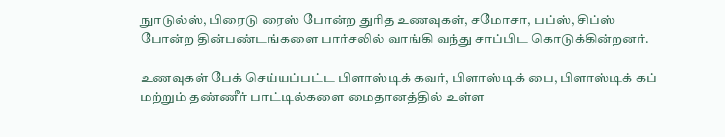நுாடுல்ஸ், பிரைடு ரைஸ் போன்ற துரித உணவுகள், சமோசா, பப்ஸ், சிப்ஸ் போன்ற தின்பண்டங்களை பார்சலில் வாங்கி வந்து சாப்பிட கொடுக்கின்றனர்.

உணவுகள் பேக் செய்யப்பட்ட பிளாஸ்டிக் கவர், பிளாஸ்டிக் பை, பிளாஸ்டிக் கப் மற்றும் தண்ணீர் பாட்டில்களை மைதானத்தில் உள்ள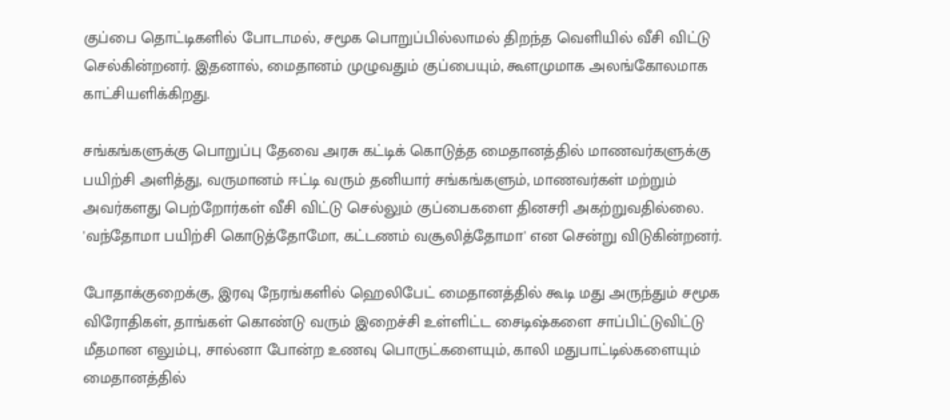குப்பை தொட்டிகளில் போடாமல், சமூக பொறுப்பில்லாமல் திறந்த வெளியில் வீசி விட்டு செல்கின்றனர். இதனால், மைதானம் முழுவதும் குப்பையும், கூளமுமாக அலங்கோலமாக காட்சியளிக்கிறது.

சங்கங்களுக்கு பொறுப்பு தேவை அரசு கட்டிக் கொடுத்த மைதானத்தில் மாணவர்களுக்கு பயிற்சி அளித்து, வருமானம் ஈட்டி வரும் தனியார் சங்கங்களும், மாணவர்கள் மற்றும் அவர்களது பெற்றோர்கள் வீசி விட்டு செல்லும் குப்பைகளை தினசரி அகற்றுவதில்லை. 'வந்தோமா பயிற்சி கொடுத்தோமோ, கட்டணம் வசூலித்தோமா' என சென்று விடுகின்றனர்.

போதாக்குறைக்கு, இரவு நேரங்களில் ஹெலிபேட் மைதானத்தில் கூடி மது அருந்தும் சமூக விரோதிகள், தாங்கள் கொண்டு வரும் இறைச்சி உள்ளிட்ட சைடிஷ்களை சாப்பிட்டுவிட்டு மீதமான எலும்பு, சால்னா போன்ற உணவு பொருட்களையும், காலி மதுபாட்டில்களையும் மைதானத்தில்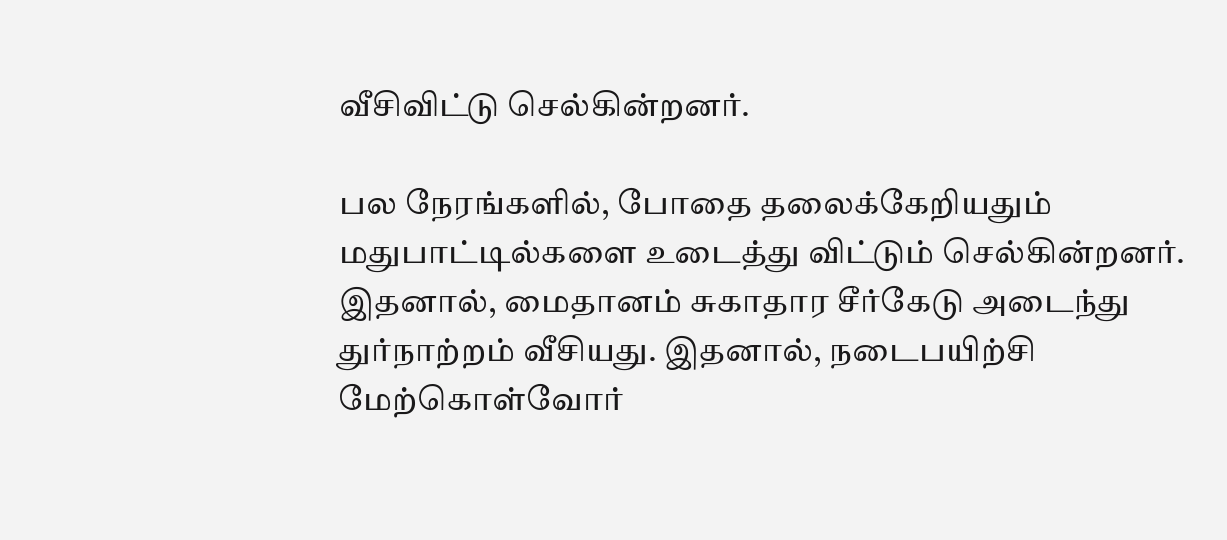வீசிவிட்டு செல்கின்றனர்.

பல நேரங்களில், போதை தலைக்கேறியதும் மதுபாட்டில்களை உடைத்து விட்டும் செல்கின்றனர். இதனால், மைதானம் சுகாதார சீர்கேடு அடைந்து துர்நாற்றம் வீசியது. இதனால், நடைபயிற்சி மேற்கொள்வோர்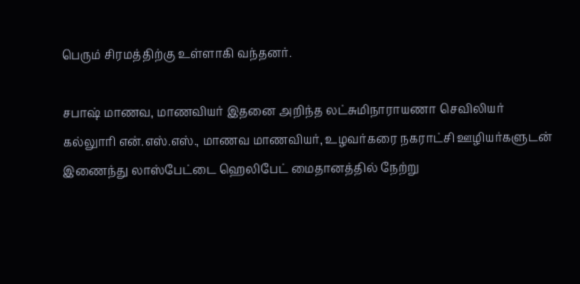பெரும் சிரமத்திற்கு உள்ளாகி வந்தனர்.

சபாஷ் மாணவ, மாணவியர் இதனை அறிந்த லட்சுமிநாராயணா செவிலியர் கல்லுாரி என்.எஸ்.எஸ்., மாணவ மாணவியர், உழவர்கரை நகராட்சி ஊழியர்களுடன் இணைந்து லாஸ்பேட்டை ஹெலிபேட் மைதானத்தில் நேற்று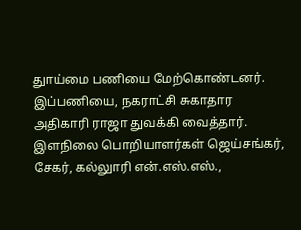துாய்மை பணியை மேற்கொண்டனர். இப்பணியை, நகராட்சி சுகாதார அதிகாரி ராஜா துவக்கி வைத்தார். இளநிலை பொறியாளர்கள் ஜெய்சங்கர், சேகர், கல்லுாரி என்.எஸ்.எஸ்.,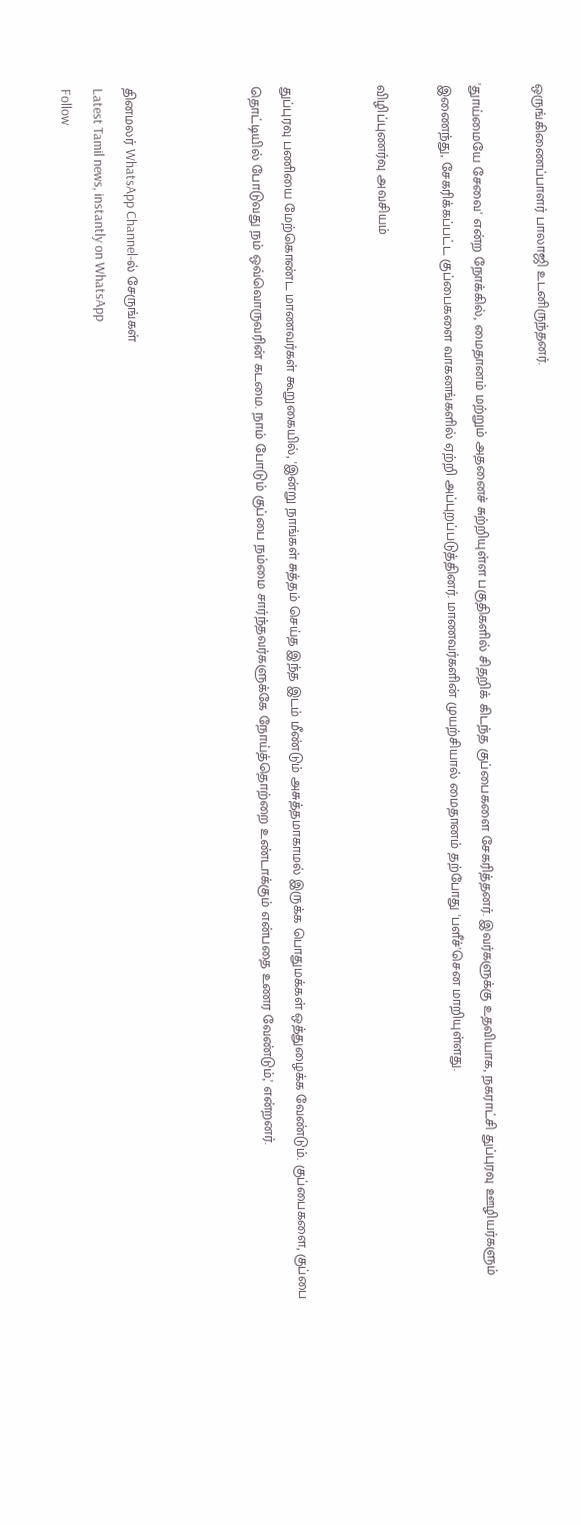ஒருங்கிணைப்பாளர் பாலாஜி உடனிருந்தனர்.

'துாய்மையே சேவை' என்ற நோக்கில், மைதானம் மற்றும் அதனைச் சுற்றியுள்ள பகுதிகளில் சிதறிக் கிடந்த குப்பைகளை சேகரித்தனர். இவர்களுக்கு உதவியாக, நகராட்சி துப்புரவு ஊழியர்களும் இணைந்து, சேகரிக்கப்பட்ட குப்பைகளை வாகனங்களில் ஏற்றி அப்புறப்படுத்தினர். மாணவர்களின் முயற்சியால் மைதானம் தற்போது 'பளீச்'சென மாறியுள்ளது.

விழிப்புணர்வு அவசியம்


துப்புரவு பணியை மேற்கொண்ட மாணவர்கள் கூறுகையில், 'இன்று நாங்கள் சுத்தம் செய்த இந்த இடம் மீண்டும் அசுத்தமாகாமல் இருக்க பொதுமக்கள் ஒத்துழைக்க வேண்டும். குப்பைகளை, குப்பை தொட்டியில் போடுவது நம் ஒவ்வொருவரின் கடமை. நாம் போடும் குப்பை நம்மை சார்ந்தவர்களுக்கே நோய்த்தொற்றை உண்டாக்கும் என்பதை உணர வேண்டும்,' என்றனர்.



தினமலர் WhatsApp Channel-ல் சேருங்கள்
Latest Tamil news, instantly on WhatsApp
Follow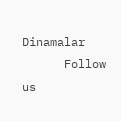Dinamalar
      Follow us